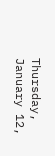Thursday, January 12,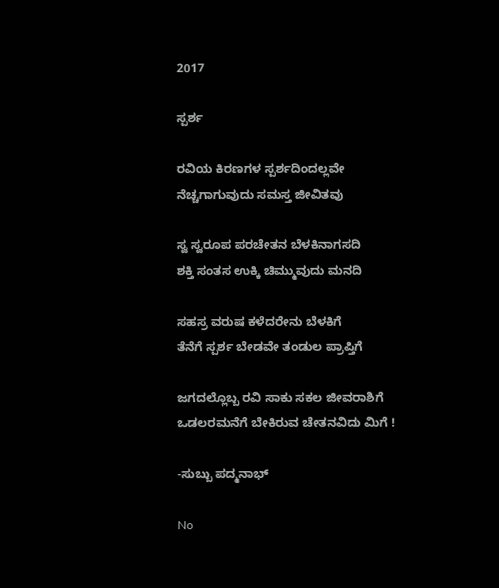2017

ಸ್ಪರ್ಶ

ರವಿಯ ಕಿರಣಗಳ ಸ್ಪರ್ಶದಿಂದಲ್ಲವೇ
ನೆಚ್ಚಗಾಗುವುದು ಸಮಸ್ತ ಜೀವಿತವು

ಸ್ವ ಸ್ವರೂಪ ಪರಚೇತನ ಬೆಳಕಿನಾಗಸದಿ
ಶಕ್ತಿ ಸಂತಸ ಉಕ್ಕಿ ಚಿಮ್ಮುವುದು ಮನದಿ

ಸಹಸ್ರ ವರುಷ ಕಳೆದರೇನು ಬೆಳಕಿಗೆ
ತೆನೆಗೆ ಸ್ಪರ್ಶ ಬೇಡವೇ ತಂಡುಲ ಪ್ರಾಪ್ತಿಗೆ

ಜಗದಲ್ಲೊಬ್ಬ ರವಿ ಸಾಕು ಸಕಲ ಜೀವರಾಶಿಗೆ
ಒಡಲರಮನೆಗೆ ಬೇಕಿರುವ ಚೇತನವಿದು ಮಿಗೆ !

-ಸುಬ್ಬು ಪದ್ಮನಾಭ್

No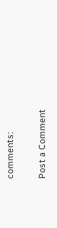comments:

Post a Comment